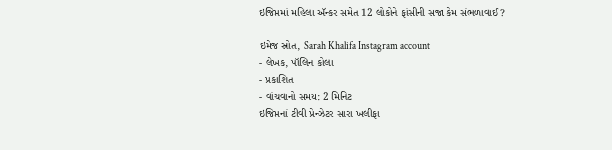ઇજિપ્તમાં મહિલા ઍન્કર સમેત 12 લોકોને ફાંસીની સજા કેમ સંભળાવાઈ?

ઇમેજ સ્રોત, Sarah Khalifa Instagram account
- લેખક, પૉલિન કોલા
- પ્રકાશિત
- વાંચવાનો સમય: 2 મિનિટ
ઇજિપ્તનાં ટીવી પ્રેન્ઝેટર સારા ખલીફા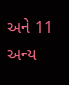અને 11 અન્ય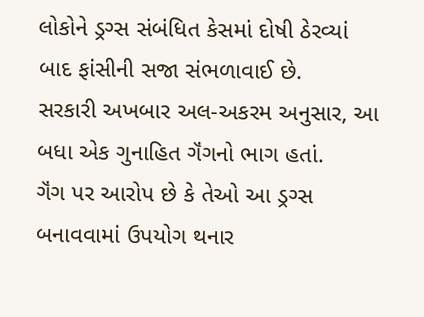લોકોને ડ્રગ્સ સંબંધિત કેસમાં દોષી ઠેરવ્યાં બાદ ફાંસીની સજા સંભળાવાઈ છે.
સરકારી અખબાર અલ-અકરમ અનુસાર, આ બધા એક ગુનાહિત ગૅંગનો ભાગ હતાં.
ગૅંગ પર આરોપ છે કે તેઓ આ ડ્રગ્સ બનાવવામાં ઉપયોગ થનાર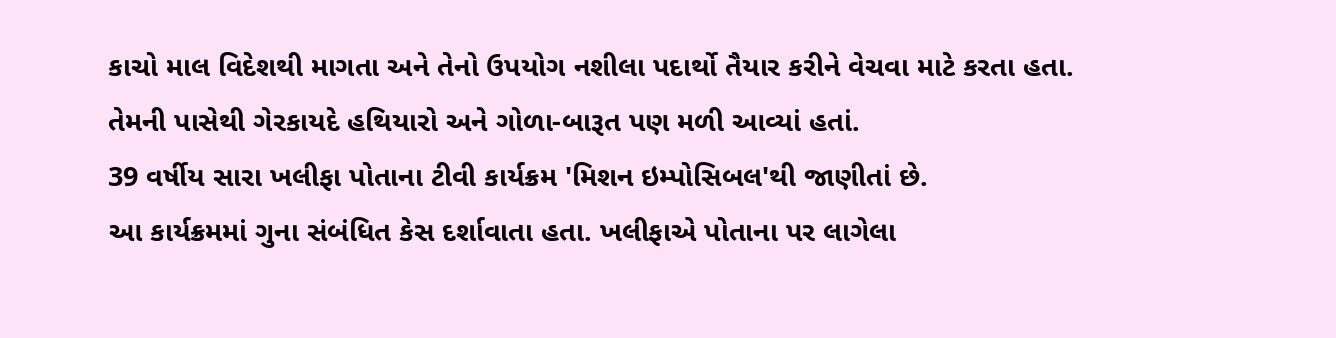કાચો માલ વિદેશથી માગતા અને તેનો ઉપયોગ નશીલા પદાર્થો તૈયાર કરીને વેચવા માટે કરતા હતા.
તેમની પાસેથી ગેરકાયદે હથિયારો અને ગોળા-બારૂત પણ મળી આવ્યાં હતાં.
39 વર્ષીય સારા ખલીફા પોતાના ટીવી કાર્યક્રમ 'મિશન ઇમ્પોસિબલ'થી જાણીતાં છે.
આ કાર્યક્રમમાં ગુના સંબંધિત કેસ દર્શાવાતા હતા. ખલીફાએ પોતાના પર લાગેલા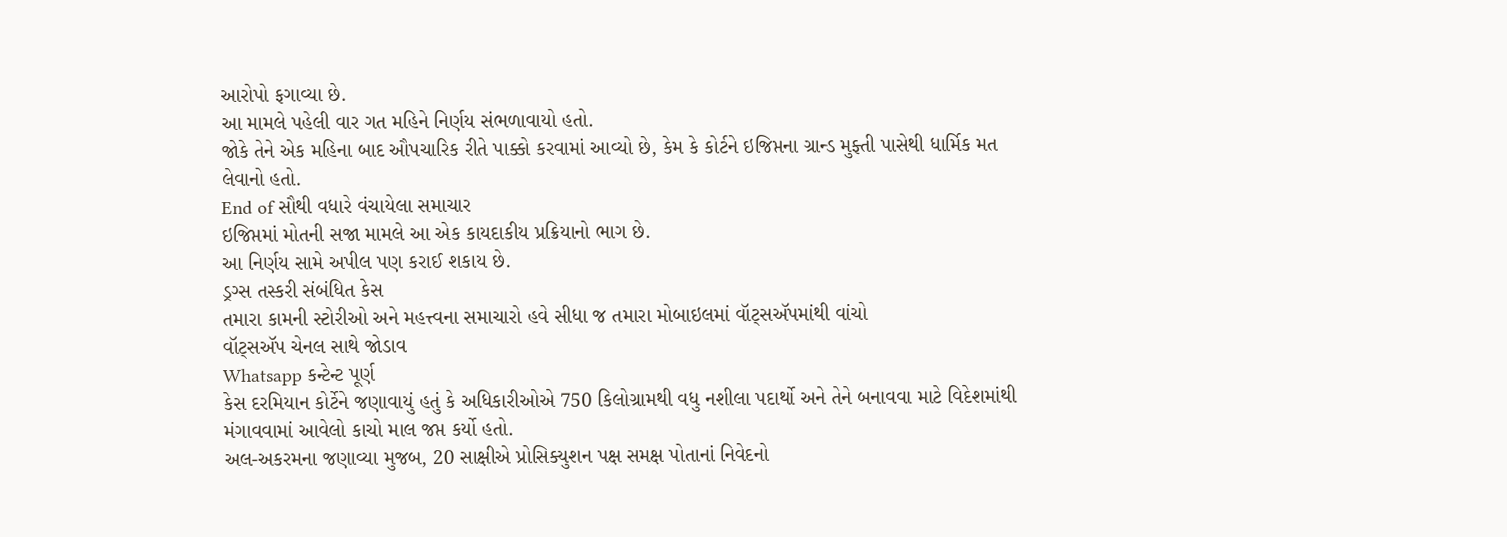આરોપો ફગાવ્યા છે.
આ મામલે પહેલી વાર ગત મહિને નિર્ણય સંભળાવાયો હતો.
જોકે તેને એક મહિના બાદ ઔપચારિક રીતે પાક્કો કરવામાં આવ્યો છે, કેમ કે કોર્ટને ઇજિપ્તના ગ્રાન્ડ મુફ્તી પાસેથી ધાર્મિક મત લેવાનો હતો.
End of સૌથી વધારે વંચાયેલા સમાચાર
ઇજિપ્તમાં મોતની સજા મામલે આ એક કાયદાકીય પ્રક્રિયાનો ભાગ છે.
આ નિર્ણય સામે અપીલ પણ કરાઈ શકાય છે.
ડ્રગ્સ તસ્કરી સંબંધિત કેસ
તમારા કામની સ્ટોરીઓ અને મહત્ત્વના સમાચારો હવે સીધા જ તમારા મોબાઇલમાં વૉટ્સઍપમાંથી વાંચો
વૉટ્સઍપ ચેનલ સાથે જોડાવ
Whatsapp કન્ટેન્ટ પૂર્ણ
કેસ દરમિયાન કોર્ટેને જણાવાયું હતું કે અધિકારીઓએ 750 કિલોગ્રામથી વધુ નશીલા પદાર્થો અને તેને બનાવવા માટે વિદેશમાંથી મંગાવવામાં આવેલો કાચો માલ જપ્ત કર્યો હતો.
અલ-અકરમના જણાવ્યા મુજબ, 20 સાક્ષીએ પ્રોસિક્યુશન પક્ષ સમક્ષ પોતાનાં નિવેદનો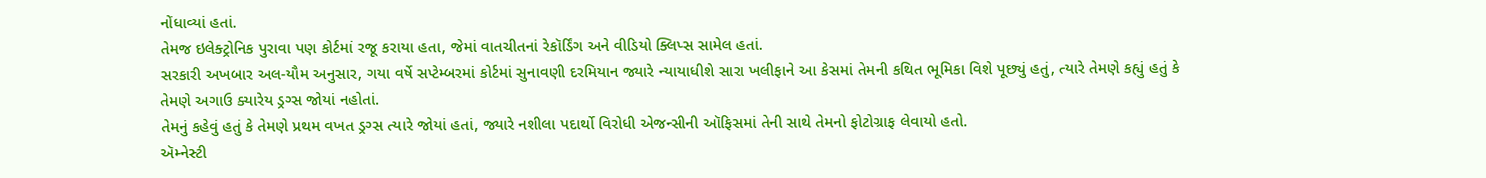નોંધાવ્યાં હતાં.
તેમજ ઇલેક્ટ્રોનિક પુરાવા પણ કોર્ટમાં રજૂ કરાયા હતા, જેમાં વાતચીતનાં રેકૉર્ડિંગ અને વીડિયો ક્લિપ્સ સામેલ હતાં.
સરકારી અખબાર અલ-યૌમ અનુસાર, ગયા વર્ષે સપ્ટેમ્બરમાં કોર્ટમાં સુનાવણી દરમિયાન જ્યારે ન્યાયાધીશે સારા ખલીફાને આ કેસમાં તેમની કથિત ભૂમિકા વિશે પૂછ્યું હતું, ત્યારે તેમણે કહ્યું હતું કે તેમણે અગાઉ ક્યારેય ડ્રગ્સ જોયાં નહોતાં.
તેમનું કહેવું હતું કે તેમણે પ્રથમ વખત ડ્રગ્સ ત્યારે જોયાં હતાં, જ્યારે નશીલા પદાર્થો વિરોધી એજન્સીની ઑફિસમાં તેની સાથે તેમનો ફોટોગ્રાફ લેવાયો હતો.
ઍમ્નેસ્ટી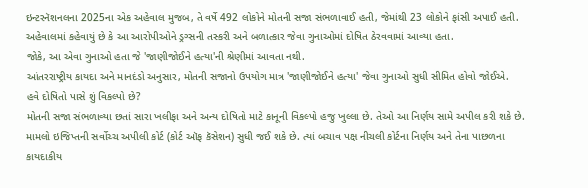ઇન્ટરનૅશનલના 2025ના એક અહેવાલ મુજબ, તે વર્ષે 492 લોકોને મોતની સજા સંભળાવાઈ હતી, જેમાંથી 23 લોકોને ફાંસી અપાઈ હતી.
અહેવાલમાં કહેવાયું છે કે આ આરોપીઓને ડ્રગ્સની તસ્કરી અને બળાત્કાર જેવા ગુનાઓમાં દોષિત ઠેરવવામાં આવ્યા હતા.
જોકે, આ એવા ગુનાઓ હતા જે 'જાણીજોઈને હત્યા'ની શ્રેણીમાં આવતા નથી.
આંતરરાષ્ટ્રીય કાયદા અને માનદંડો અનુસાર, મોતની સજાનો ઉપયોગ માત્ર 'જાણીજોઈને હત્યા' જેવા ગુનાઓ સુધી સીમિત હોવો જોઈએ.
હવે દોષિતો પાસે શું વિકલ્પો છે?
મોતની સજા સંભળાવ્યા છતાં સારા ખલીફા અને અન્ય દોષિતો માટે કાનૂની વિકલ્પો હજુ ખુલ્લા છે. તેઓ આ નિર્ણય સામે અપીલ કરી શકે છે.
મામલો ઇજિપ્તની સર્વોચ્ચ અપીલી કોર્ટ (કોર્ટ ઑફ કૅસેશન) સુધી જઈ શકે છે. ત્યાં બચાવ પક્ષ નીચલી કોર્ટના નિર્ણય અને તેના પાછળના કાયદાકીય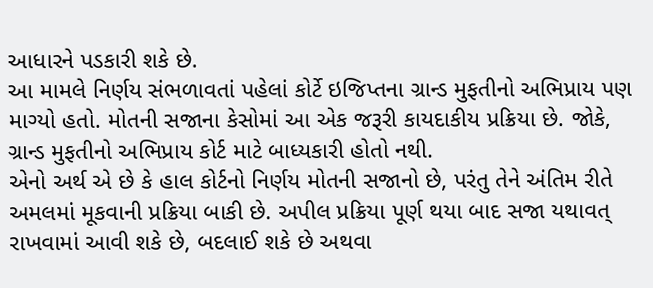આધારને પડકારી શકે છે.
આ મામલે નિર્ણય સંભળાવતાં પહેલાં કોર્ટે ઇજિપ્તના ગ્રાન્ડ મુફતીનો અભિપ્રાય પણ માગ્યો હતો. મોતની સજાના કેસોમાં આ એક જરૂરી કાયદાકીય પ્રક્રિયા છે. જોકે, ગ્રાન્ડ મુફતીનો અભિપ્રાય કોર્ટ માટે બાધ્યકારી હોતો નથી.
એનો અર્થ એ છે કે હાલ કોર્ટનો નિર્ણય મોતની સજાનો છે, પરંતુ તેને અંતિમ રીતે અમલમાં મૂકવાની પ્રક્રિયા બાકી છે. અપીલ પ્રક્રિયા પૂર્ણ થયા બાદ સજા યથાવત્ રાખવામાં આવી શકે છે, બદલાઈ શકે છે અથવા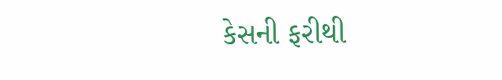કેસની ફરીથી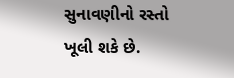સુનાવણીનો રસ્તો ખૂલી શકે છે.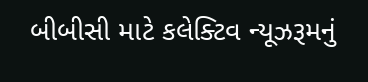બીબીસી માટે કલેક્ટિવ ન્યૂઝરૂમનું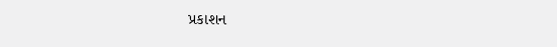પ્રકાશન